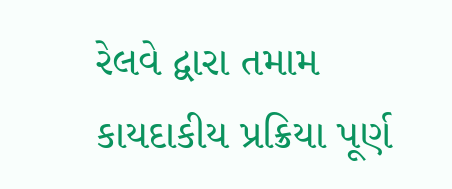રેલવે દ્વારા તમામ કાયદાકીય પ્રક્રિયા પૂર્ણ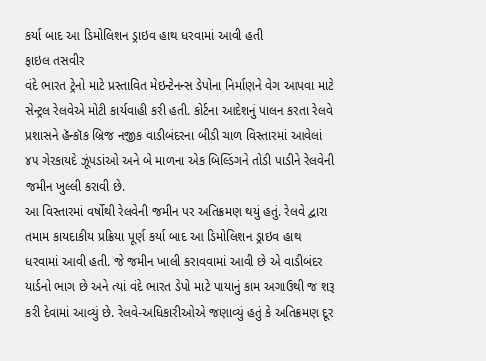કર્યા બાદ આ ડિમોલિશન ડ્રાઇવ હાથ ધરવામાં આવી હતી
ફાઇલ તસવીર
વંદે ભારત ટ્રેનો માટે પ્રસ્તાવિત મેઇન્ટેનન્સ ડેપોના નિર્માણને વેગ આપવા માટે સેન્ટ્રલ રેલવેએ મોટી કાર્યવાહી કરી હતી. કોર્ટના આદેશનું પાલન કરતા રેલવે પ્રશાસને હૅન્કૉક બ્રિજ નજીક વાડીબંદરના બીડી ચાળ વિસ્તારમાં આવેલાં ૪૫ ગેરકાયદે ઝૂંપડાંઓ અને બે માળના એક બિલ્ડિંગને તોડી પાડીને રેલવેની જમીન ખુલ્લી કરાવી છે.
આ વિસ્તારમાં વર્ષોથી રેલવેની જમીન પર અતિક્રમણ થયું હતું. રેલવે દ્વારા તમામ કાયદાકીય પ્રક્રિયા પૂર્ણ કર્યા બાદ આ ડિમોલિશન ડ્રાઇવ હાથ ધરવામાં આવી હતી. જે જમીન ખાલી કરાવવામાં આવી છે એ વાડીબંદર યાર્ડનો ભાગ છે અને ત્યાં વંદે ભારત ડેપો માટે પાયાનું કામ અગાઉથી જ શરૂ કરી દેવામાં આવ્યું છે. રેલવે-અધિકારીઓએ જણાવ્યું હતું કે અતિક્રમણ દૂર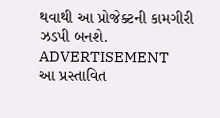થવાથી આ પ્રોજેક્ટની કામગીરી ઝડપી બનશે.
ADVERTISEMENT
આ પ્રસ્તાવિત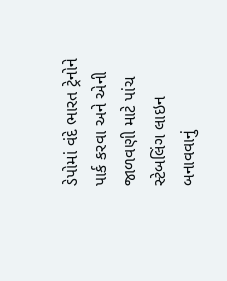ડેપોમાં વંદે ભારત ટ્રેનોને પાર્ક કરવા અને એની જાળવણી માટે પાંચ સ્ટેબલિંગ લાઇન બનાવવાનું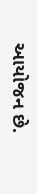આયોજન છે.